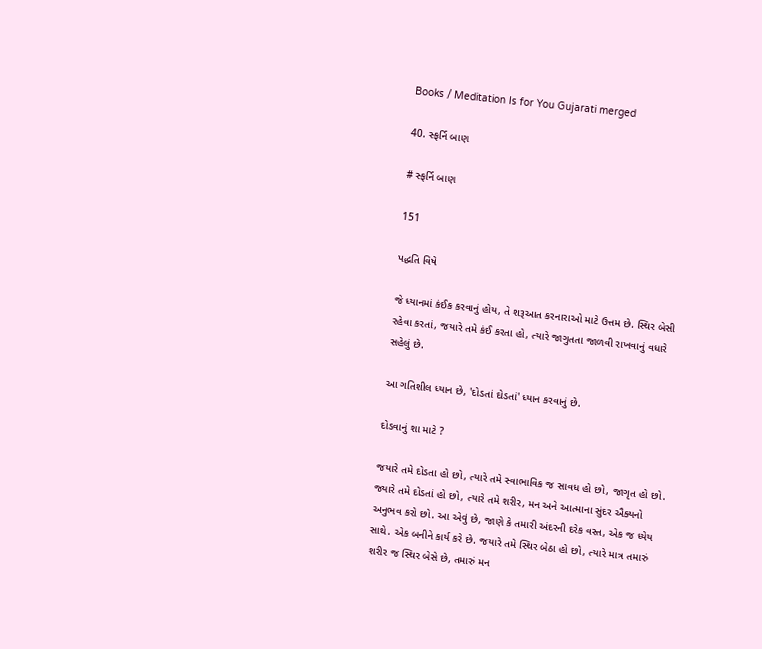Books / Meditation Is for You Gujarati merged

40. સ્ફર્નિ બાણ

# સ્ફર્નિ બાણ

151

પદ્ધતિ વિષે

જે ધ્યાનમાં કંઈક કરવાનું હોય, તે શરૂઆત કરનારાઓ માટે ઉત્તમ છે. સ્થિર બેસી રહેવા કરતાં, જયારે તમે કંઈ કરતા હો, ત્યારે જાગુતતા જાળવી રાખવાનું વધારે સહેલું છે.

આ ગતિશીલ ધ્યાન છે, 'દોડતાં દોડતાં' ધ્યાન કરવાનું છે.

દોડવાનું શા માટે ?

જયારે તમે દોડતા હો છો, ત્યારે તમે સ્વાભાવિક જ સાવધ હો છો, જાગૃત હો છો. જ્યારે તમે દોડતાં હો છો, ત્યારે તમે શરીર, મન અને આત્માના સુંદર ઐક્યનો અનુભવ કરો છો. આ એવું છે, જાણે કે તમારી અંદરની દરેક વસ્ત, એક જ ધ્યેય સાથે. એક બનીને કાર્ય કરે છે. જયારે તમે સ્થિર બેઠા હો છો, ત્યારે માત્ર તમારું શરીર જ સ્થિર બેસે છે, તમારું મન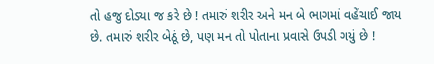તો હજુ દોડ્યા જ કરે છે ! તમારું શરીર અને મન બે ભાગમાં વહેંચાઈ જાય છે. તમારું શરીર બેઠૂં છે, પણ મન તો પોતાના પ્રવાસે ઉપડી ગયું છે !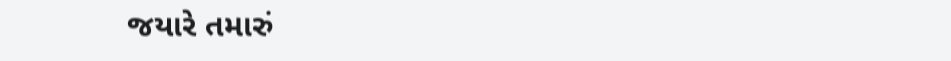જયારે તમારું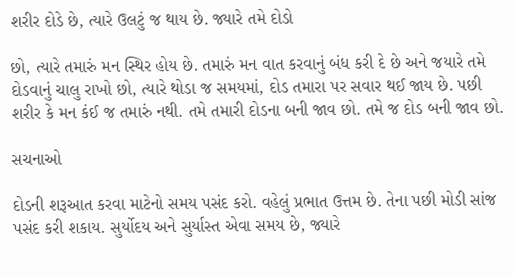શરીર દોડે છે, ત્યારે ઉલટું જ થાય છે. જ્યારે તમે દોડો

છો, ત્યારે તમારું મન સ્થિર હોય છે. તમારું મન વાત કરવાનું બંધ કરી દે છે અને જયારે તમે દોડવાનું ચાલુ રાખો છો, ત્યારે થોડા જ સમયમાં, દોડ તમારા પર સવાર થઈ જાય છે. પછી શરીર કે મન કંઈ જ તમારું નથી. તમે તમારી દોડના બની જાવ છો. તમે જ દોડ બની જાવ છો.

સચનાઓ

દોડની શરૂઆત કરવા માટેનો સમય પસંદ કરો. વહેલું પ્રભાત ઉત્તમ છે. તેના પછી મોડી સાંજ પસંદ કરી શકાય. સુર્યોદય અને સુર્યાસ્ત એવા સમય છે, જ્યારે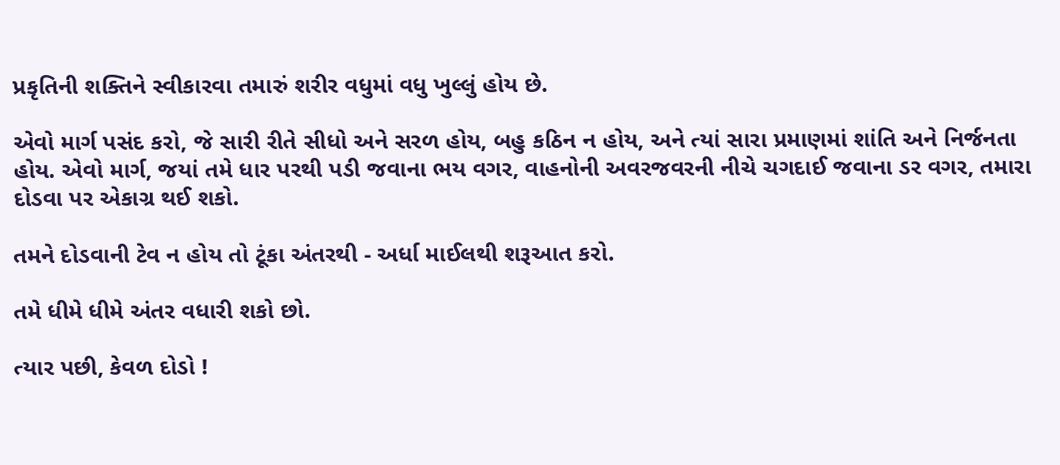પ્રકૃતિની શક્તિને સ્વીકારવા તમારું શરીર વધુમાં વધુ ખુલ્લું હોય છે.

એવો માર્ગ પસંદ કરો, જે સારી રીતે સીધો અને સરળ હોય, બહુ કઠિન ન હોય, અને ત્યાં સારા પ્રમાણમાં શાંતિ અને નિર્જનતા હોય. એવો માર્ગ, જયાં તમે ધાર પરથી પડી જવાના ભય વગર, વાહનોની અવરજવરની નીચે ચગદાઈ જવાના ડર વગર, તમારા દોડવા પર એકાગ્ર થઈ શકો.

તમને દોડવાની ટેવ ન હોય તો ટૂંકા અંતરથી - અર્ધા માઈલથી શરૂઆત કરો.

તમે ધીમે ધીમે અંતર વધારી શકો છો.

ત્યાર પછી, કેવળ દોડો !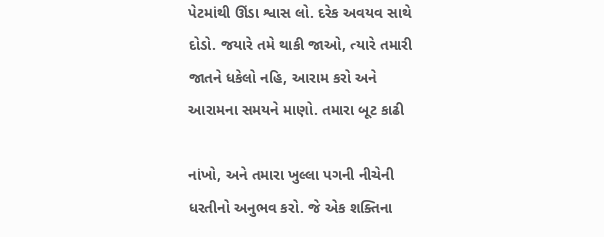પેટમાંથી ઊંડા શ્વાસ લો. દરેક અવયવ સાથે દોડો. જયારે તમે થાકી જાઓ, ત્યારે તમારી જાતને ધકેલો નહિ, આરામ કરો અને આરામના સમયને માણો. તમારા બૂટ કાઢી

નાંખો, અને તમારા ખુલ્લા પગની નીચેની ધરતીનો અનુભવ કરો. જે એક શક્તિના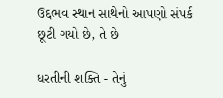ઉદ્દભવ સ્થાન સાથેનો આપણો સંપર્ક છૂટી ગયો છે, તે છે

ધરતીની શક્તિ - તેનું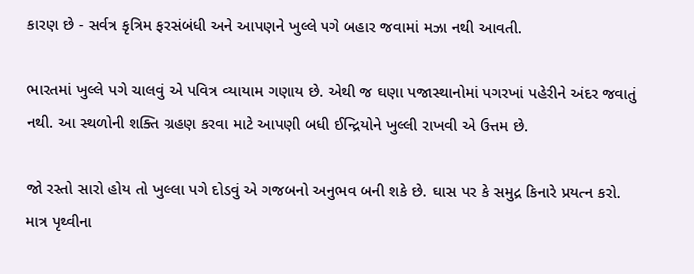કારણ છે - સર્વત્ર કૃત્રિમ ફરસંબંધી અને આપણને ખુલ્લે ૫ગે બહાર જવામાં મઝા નથી આવતી.

ભારતમાં ખુલ્લે પગે ચાલવું એ પવિત્ર વ્યાયામ ગણાય છે. એથી જ ઘણા પજાસ્થાનોમાં પગરખાં પહેરીને અંદર જવાતું નથી. આ સ્થળોની શક્તિ ગ્રહણ કરવા માટે આપણી બધી ઈન્દ્રિયોને ખુલ્લી રાખવી એ ઉત્તમ છે.

જો રસ્તો સારો હોય તો ખુલ્લા પગે દોડવું એ ગજબનો અનુભવ બની શકે છે. ઘાસ પર કે સમુદ્ર કિનારે પ્રયત્ન કરો. માત્ર પૃથ્વીના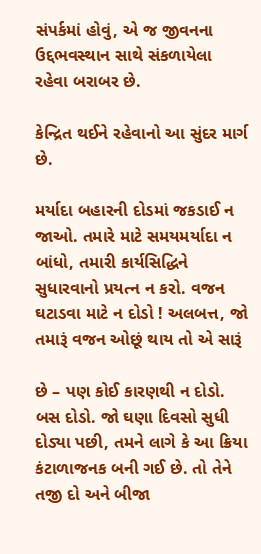સંપર્કમાં હોવું, એ જ જીવનના ઉદ્દભવસ્થાન સાથે સંકળાયેલા રહેવા બરાબર છે.

કેન્દ્રિત થઈને રહેવાનો આ સુંદર માર્ગ છે.

મર્યાદા બહારની દોડમાં જકડાઈ ન જાઓ. તમારે માટે સમયમર્યાદા ન બાંધો, તમારી કાર્યસિદ્ધિને સુધારવાનો પ્રયત્ન ન કરો. વજન ઘટાડવા માટે ન દોડો ! અલબત્ત, જો તમારૂં વજન ઓછૂં થાય તો એ સારૂં

છે – પણ કોઈ કારણથી ન દોડો. બસ દોડો. જો ઘણા દિવસો સુધી દોડ્યા પછી, તમને લાગે કે આ ક્રિયા કંટાળાજનક બની ગઈ છે. તો તેને તજી દો અને બીજા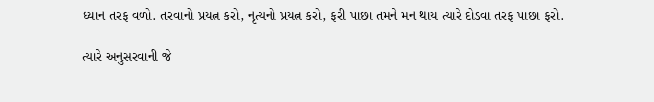ધ્યાન તરફ વળો. તરવાનો પ્રયત્ન કરો, નૃત્યનો પ્રયત્ન કરો, ફરી પાછા તમને મન થાય ત્યારે દોડવા તરફ પાછા ફરો.

ત્યારે અનુસરવાની જે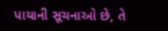પાયાની સૂચનાઓ છે, તે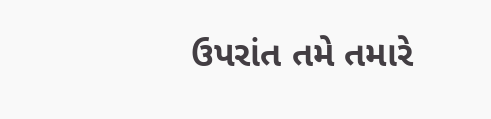ઉપરાંત તમે તમારે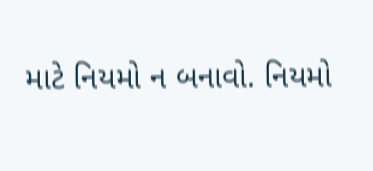માટે નિયમો ન બનાવો. નિયમો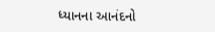ધ્યાનના આનંદનો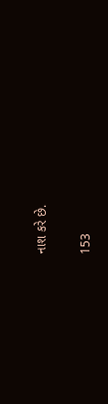નાશ કરે છે.

153